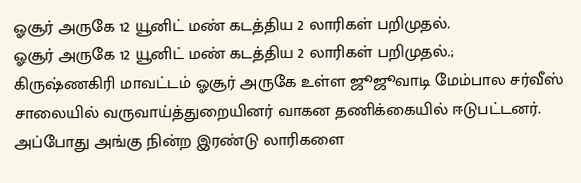ஓசூர் அருகே 12 யூனிட் மண் கடத்திய 2 லாரிகள் பறிமுதல்.
ஓசூர் அருகே 12 யூனிட் மண் கடத்திய 2 லாரிகள் பறிமுதல்.;
கிருஷ்ணகிரி மாவட்டம் ஓசூர் அருகே உள்ள ஜூஜூவாடி மேம்பால சர்வீஸ் சாலையில் வருவாய்த்துறையினர் வாகன தணிக்கையில் ஈடுபட்டனர். அப்போது அங்கு நின்ற இரண்டு லாரிகளை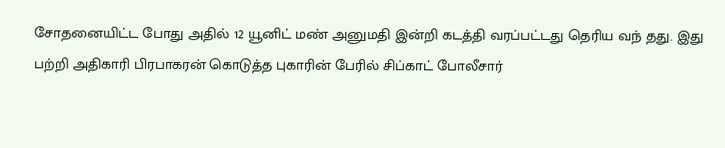சோதனையிட்ட போது அதில் 12 யூனிட் மண் அனுமதி இன்றி கடத்தி வரப்பட்டது தெரிய வந் தது. இது பற்றி அதிகாரி பிரபாகரன் கொடுத்த புகாரின் பேரில் சிப்காட் போலீசார்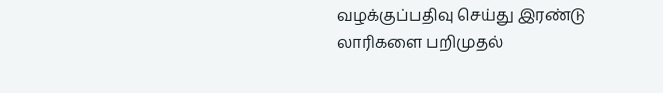வழக்குப்பதிவு செய்து இரண்டு லாரிகளை பறிமுதல்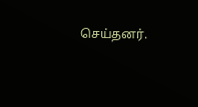செய்தனர்.